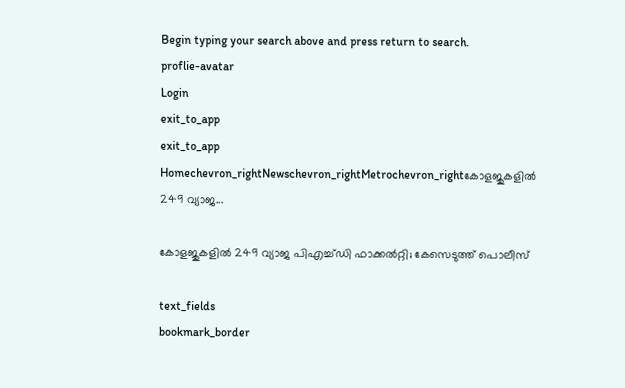Begin typing your search above and press return to search.
proflie-avatar
Login
exit_to_app
exit_to_app
Homechevron_rightNewschevron_rightMetrochevron_rightകോളജുകളിൽ 249 വ്യാജ...

കോളജുകളിൽ 249 വ്യാജ പിഎച്ച്ഡി ഫാക്കൽറ്റി; കേസെടുത്ത് പൊലീസ്

text_fields
bookmark_border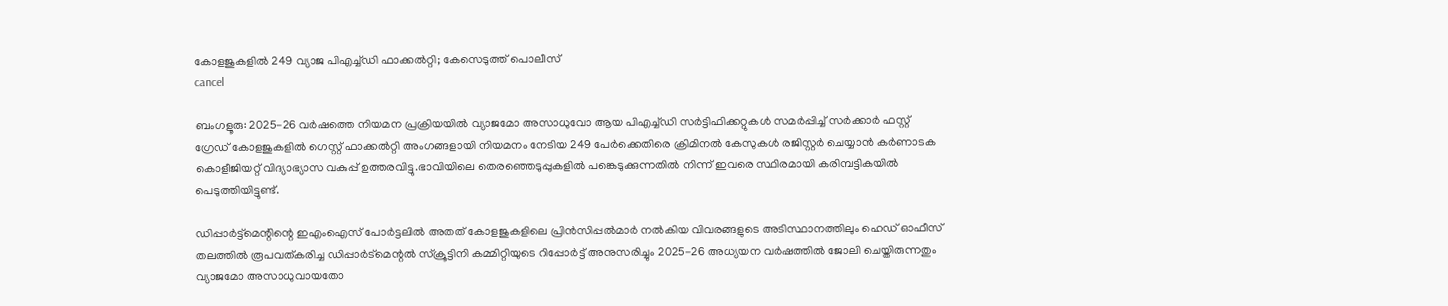കോളജുകളിൽ 249 വ്യാജ പിഎച്ച്ഡി ഫാക്കൽറ്റി; കേസെടുത്ത് പൊലീസ്
cancel

ബംഗളൂരു: 2025-26 വർഷത്തെ നിയമന പ്രക്രിയയിൽ വ്യാജമോ അസാധുവോ ആയ പിഎച്ച്ഡി സർട്ടിഫിക്കറ്റുകൾ സമർപ്പിച്ച് സർക്കാർ ഫസ്റ്റ് ഗ്രേഡ് കോളജുകളിൽ ഗെസ്റ്റ് ഫാക്കൽറ്റി അംഗങ്ങളായി നിയമനം നേടിയ 249 പേർക്കെതിരെ ക്രിമിനൽ കേസുകൾ രജിസ്റ്റർ ചെയ്യാൻ കർണാടക കൊളീജിയറ്റ് വിദ്യാഭ്യാസ വകുപ്പ് ഉത്തരവിട്ടു.ഭാവിയിലെ തെരഞ്ഞെടുപ്പുകളിൽ പങ്കെടുക്കുന്നതിൽ നിന്ന് ഇവരെ സ്ഥിരമായി കരിമ്പട്ടികയിൽ പെടുത്തിയിട്ടുണ്ട്.

ഡിപ്പാർട്ട്‌മെന്റിന്റെ ഇഎംഐസ് പോർട്ടലിൽ അതത് കോളജുകളിലെ പ്രിൻസിപ്പൽമാർ നൽകിയ വിവരങ്ങളുടെ അടിസ്ഥാനത്തിലും ഹെഡ് ഓഫീസ് തലത്തിൽ രൂപവത്കരിച്ച ഡിപ്പാർട്മെന്റൽ സ്‌ക്രൂട്ടിനി കമ്മിറ്റിയുടെ റിപ്പോർട്ട് അനുസരിച്ചും 2025-26 അധ്യയന വർഷത്തിൽ ജോലി ചെയ്തിരുന്നതും വ്യാജമോ അസാധുവായതോ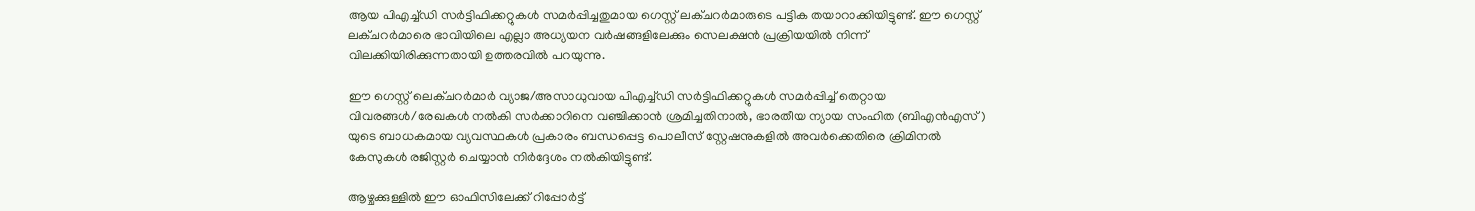ആയ പിഎച്ച്ഡി സർട്ടിഫിക്കറ്റുകൾ സമർപ്പിച്ചതുമായ ഗെസ്റ്റ് ലക്ചറർമാരുടെ പട്ടിക തയാറാക്കിയിട്ടുണ്ട്. ഈ ഗെസ്റ്റ് ലക്ചറർമാരെ ഭാവിയിലെ എല്ലാ അധ്യയന വർഷങ്ങളിലേക്കും സെലക്ഷൻ പ്രക്രിയയിൽ നിന്ന് വിലക്കിയിരിക്കുന്നതായി ഉത്തരവിൽ പറയുന്നു.

ഈ ഗെസ്റ്റ് ലെക്ചറർമാർ വ്യാജ/അസാധുവായ പിഎച്ച്ഡി സർട്ടിഫിക്കറ്റുകൾ സമർപ്പിച്ച് തെറ്റായ വിവരങ്ങൾ/രേഖകൾ നൽകി സർക്കാറിനെ വഞ്ചിക്കാൻ ശ്രമിച്ചതിനാൽ, ഭാരതീയ ന്യായ സംഹിത (ബിഎൻഎസ്) യുടെ ബാധകമായ വ്യവസ്ഥകൾ പ്രകാരം ബന്ധപ്പെട്ട പൊലീസ് സ്റ്റേഷനുകളിൽ അവർക്കെതിരെ ക്രിമിനൽ കേസുകൾ രജിസ്റ്റർ ചെയ്യാൻ നിർദ്ദേശം നൽകിയിട്ടുണ്ട്.

ആഴ്ചക്കുള്ളിൽ ഈ ഓഫിസിലേക്ക് റിപ്പോർട്ട്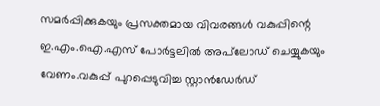സമർപ്പിക്കുകയും പ്രസക്തമായ വിവരങ്ങൾ വകുപ്പിന്റെ ഇ.എം.ഐ.എസ് പോർട്ടലിൽ അപ്‌ലോഡ് ചെയ്യുകയും വേണം.വകുപ്പ് പുറപ്പെടുവിച്ച സ്റ്റാൻഡേർഡ്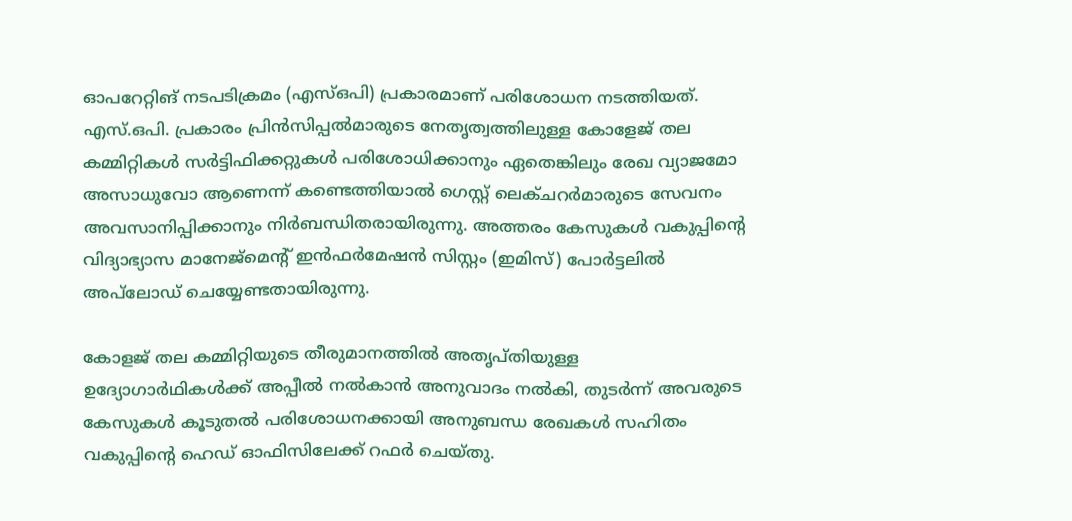ഓപറേറ്റിങ് നടപടിക്രമം (എസ്ഒപി) പ്രകാരമാണ് പരിശോധന നടത്തിയത്. എസ്‌.ഒ‌പി. പ്രകാരം പ്രിൻസിപ്പൽമാരുടെ നേതൃത്വത്തിലുള്ള കോളേജ് തല കമ്മിറ്റികൾ സർട്ടിഫിക്കറ്റുകൾ പരിശോധിക്കാനും ഏതെങ്കിലും രേഖ വ്യാജമോ അസാധുവോ ആണെന്ന് കണ്ടെത്തിയാൽ ഗെസ്റ്റ് ലെക്ചറർമാരുടെ സേവനം അവസാനിപ്പിക്കാനും നിർബന്ധിതരായിരുന്നു. അത്തരം കേസുകൾ വകുപ്പിന്റെ വിദ്യാഭ്യാസ മാനേജ്മെന്റ് ഇൻഫർമേഷൻ സിസ്റ്റം (ഇമിസ്) പോർട്ടലിൽ അപ്‌ലോഡ് ചെയ്യേണ്ടതായിരുന്നു.

കോളജ് തല കമ്മിറ്റിയുടെ തീരുമാനത്തിൽ അതൃപ്തിയുള്ള ഉദ്യോഗാർഥികൾക്ക് അപ്പീൽ നൽകാൻ അനുവാദം നൽകി, തുടർന്ന് അവരുടെ കേസുകൾ കൂടുതൽ പരിശോധനക്കായി അനുബന്ധ രേഖകൾ സഹിതം വകുപ്പിന്റെ ഹെഡ് ഓഫിസിലേക്ക് റഫർ ചെയ്തു.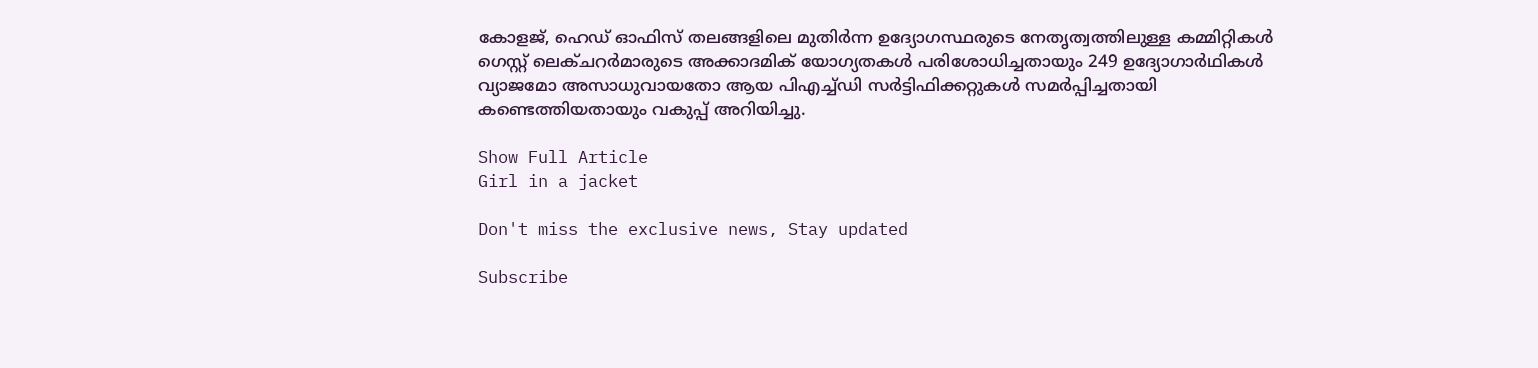കോളജ്, ഹെഡ് ഓഫിസ് തലങ്ങളിലെ മുതിർന്ന ഉദ്യോഗസ്ഥരുടെ നേതൃത്വത്തിലുള്ള കമ്മിറ്റികൾ ഗെസ്റ്റ് ലെക്ചറർമാരുടെ അക്കാദമിക് യോഗ്യതകൾ പരിശോധിച്ചതായും 249 ഉദ്യോഗാർഥികൾ വ്യാജമോ അസാധുവായതോ ആയ പിഎച്ച്ഡി സർട്ടിഫിക്കറ്റുകൾ സമർപ്പിച്ചതായി കണ്ടെത്തിയതായും വകുപ്പ് അറിയിച്ചു.

Show Full Article
Girl in a jacket

Don't miss the exclusive news, Stay updated

Subscribe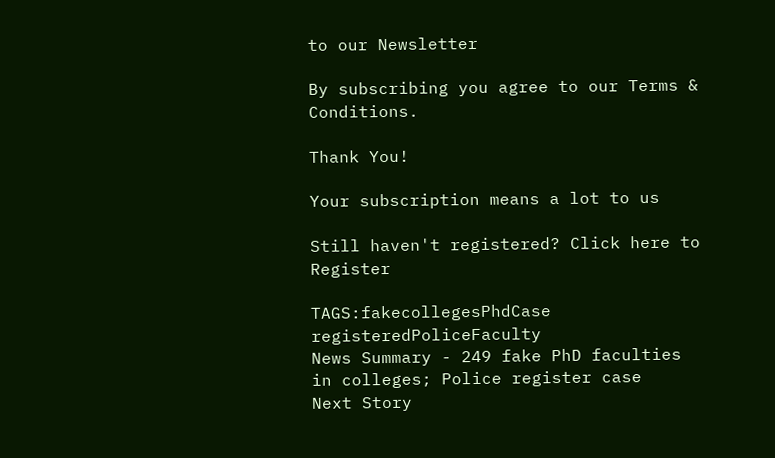to our Newsletter

By subscribing you agree to our Terms & Conditions.

Thank You!

Your subscription means a lot to us

Still haven't registered? Click here to Register

TAGS:fakecollegesPhdCase registeredPoliceFaculty
News Summary - 249 fake PhD faculties in colleges; Police register case
Next Story